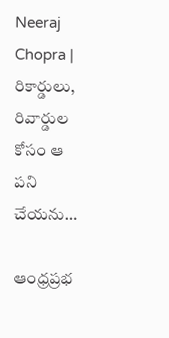Neeraj Chopra | రికార్డులు, రివార్డుల కోసం ఆ ప‌ని చేయ‌ను…

ఆంధ్రప్రభ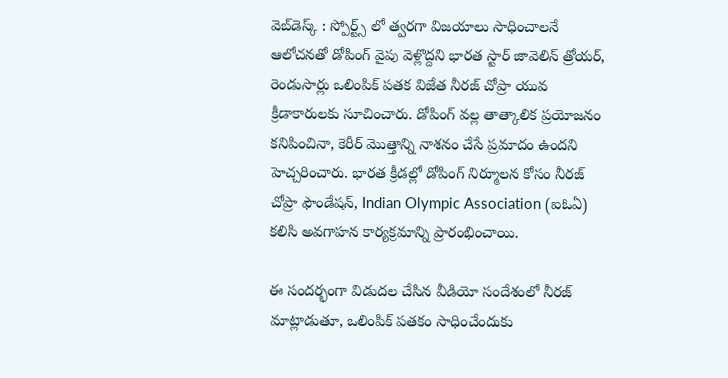వెబ్‌డెస్క్ : స్పోర్ట్స్ లో త్వరగా విజయాలు సాధించాలనే ఆలోచనతో డోపింగ్ వైపు వెళ్లొద్దని భారత స్టార్ జావెలిన్ త్రోయర్, రెండుసార్లు ఒలింపిక్ పతక విజేత నీరజ్ చోప్రా యువ క్రీడాకారులకు సూచించారు. డోపింగ్ వల్ల తాత్కాలిక ప్రయోజనం కనిపించినా, కెరీర్ మొత్తాన్ని నాశనం చేసే ప్రమాదం ఉందని హెచ్చరించారు. భారత క్రీడల్లో డోపింగ్ నిర్మూలన కోసం నీరజ్ చోప్రా ఫౌండేషన్, Indian Olympic Association (ఐఓఏ) కలిసి అవగాహన కార్యక్రమాన్ని ప్రారంభించాయి.

ఈ సందర్భంగా విడుదల చేసిన వీడియో సందేశంలో నీరజ్ మాట్లాడుతూ, ఒలింపిక్ పతకం సాధించేందుకు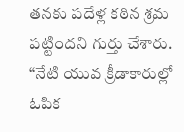తనకు పదేళ్ల కఠిన శ్రమ పట్టిందని గుర్తు చేశారు. “నేటి యువ క్రీడాకారుల్లో ఓపిక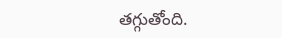తగ్గుతోంది.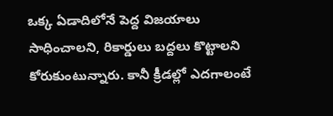ఒక్క ఏడాదిలోనే పెద్ద విజయాలు సాధించాలని, రికార్డులు బద్దలు కొట్టాలని కోరుకుంటున్నారు. కానీ క్రీడల్లో ఎదగాలంటే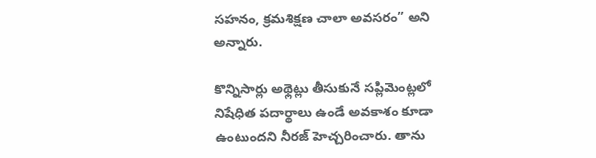సహనం, క్రమశిక్షణ చాలా అవసరం” అని అన్నారు.

కొన్నిసార్లు అథ్లెట్లు తీసుకునే సప్లిమెంట్లలో నిషేధిత పదార్థాలు ఉండే అవకాశం కూడా ఉంటుందని నీర‌జ్ హెచ్చరించారు. తాను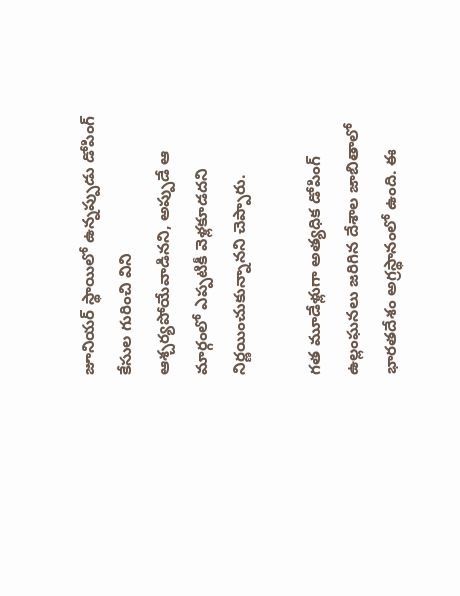జూనియర్ స్థాయిలో ఉన్నప్పుడు డోపింగ్ కేసుల గురించి విని ఆశ్చర్యపోయేవాడినని, అప్పుడే ఆ మార్గంలో ఎప్పటికీ వెళ్లకూడదని నిర్ణయించుకున్నానని చెప్పారు.

గత మూడేళ్లుగా అత్యధిక డోపింగ్ ఉల్లంఘనలు జరిగిన దేశాల జాబితాలో భారతదేశం అగ్రస్థానంలో ఉంది. ఈ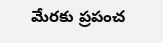మేర‌కు ప్రపంచ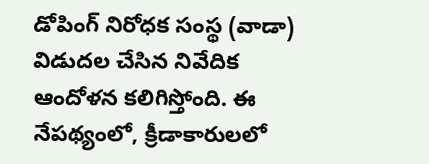డోపింగ్ నిరోధక సంస్థ (వాడా) విడుద‌ల చేసిన‌ నివేదిక ఆందోళన కలిగిస్తోంది. ఈ నేపథ్యంలో, క్రీడాకారులలో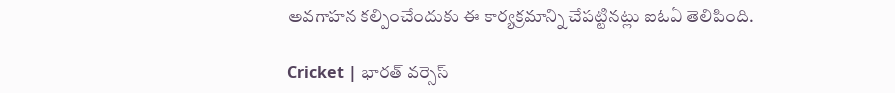అవగాహన కల్పించేందుకు ఈ కార్యక్రమాన్ని చేపట్టినట్లు ఐఓఏ తెలిపింది.

Cricket | భార‌త్ వ‌ర్సెస్‌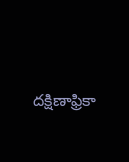దక్షిణాఫ్రికా